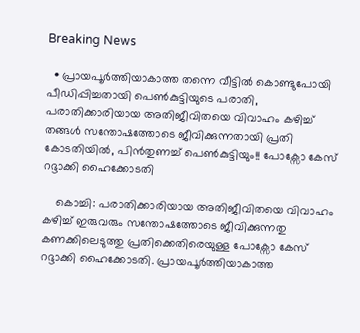Breaking News

  • പ്രായപൂർത്തിയാകാത്ത തന്നെ വീട്ടിൽ കൊണ്ടുപോയി പീഡിപ്പിച്ചതായി പെൺകുട്ടിയുടെ പരാതി, പരാതിക്കാരിയായ അതിജീവിതയെ വിവാഹം കഴിച്ച് തങ്ങൾ സന്തോഷത്തോടെ ജീവിക്കുന്നതായി പ്രതി കോടതിയിൽ, പിൻതുണച്ച് പെൺകുട്ടിയും!! പോക്സോ കേസ് റദ്ദാക്കി ഹൈക്കോടതി

    കൊച്ചി: പരാതിക്കാരിയായ അതിജീവിതയെ വിവാഹം കഴിച്ച് ഇരുവരും സന്തോഷത്തോടെ ജീവിക്കുന്നതു കണക്കിലെടുത്തു പ്രതിക്കെതിരെയുള്ള പോക്സോ കേസ് റദ്ദാക്കി ഹൈക്കോടതി. പ്രായപൂർത്തിയാകാത്ത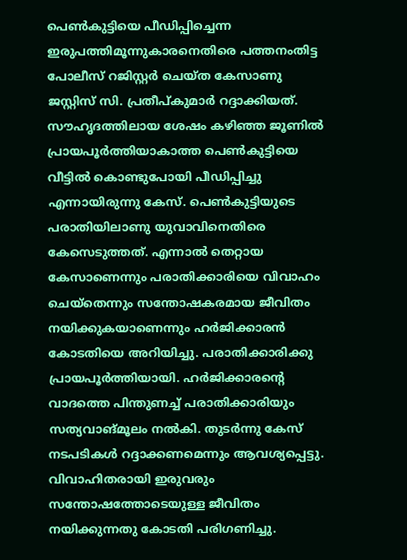പെൺകുട്ടിയെ പീഡിപ്പിച്ചെന്ന ഇരുപത്തിമൂന്നുകാരനെതിരെ പത്തനംതിട്ട പോലീസ് റജിസ്റ്റർ ചെയ്ത കേസാണു ജസ്റ്റിസ് സി. പ്രതീപ്കുമാർ റദ്ദാക്കിയത്. സൗഹൃദത്തിലായ ശേഷം കഴിഞ്ഞ ജൂണിൽ പ്രായപൂർത്തിയാകാത്ത പെൺകുട്ടിയെ വീട്ടിൽ കൊണ്ടുപോയി പീഡിപ്പിച്ചു എന്നായിരുന്നു കേസ്. പെൺകുട്ടിയുടെ പരാതിയിലാണു യുവാവിനെതിരെ കേസെടുത്തത്. എന്നാൽ തെറ്റായ കേസാണെന്നും പരാതിക്കാരിയെ വിവാഹം ചെയ്തെന്നും സന്തോഷകരമായ ജീവിതം നയിക്കുകയാണെന്നും ഹർജിക്കാരൻ കോടതിയെ അറിയിച്ചു. പരാതിക്കാരിക്കു പ്രായപൂർത്തിയായി. ഹർജിക്കാരന്റെ വാദത്തെ പിന്തുണച്ച് പരാതിക്കാരിയും സത്യവാങ്മൂലം നൽകി. തുടർന്നു കേസ് നടപടികൾ റദ്ദാക്കണമെന്നും ആവശ്യപ്പെട്ടു. വിവാഹിതരായി ഇരുവരും സന്തോഷത്തോടെയുള്ള ജീവിതം നയിക്കുന്നതു കോടതി പരിഗണിച്ചു.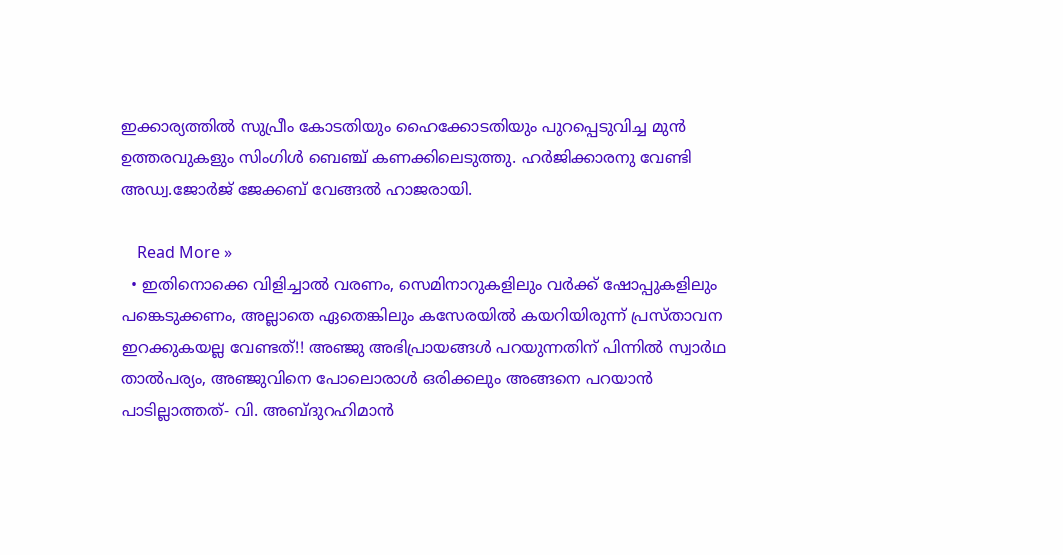ഇക്കാര്യത്തിൽ സുപ്രീം കോടതിയും ഹൈക്കോടതിയും പുറപ്പെടുവിച്ച മുൻ ഉത്തരവുകളും സിംഗിൾ ബെഞ്ച് കണക്കിലെടുത്തു. ഹർജിക്കാരനു വേണ്ടി അഡ്വ.ജോർജ് ജേക്കബ് വേങ്ങൽ ഹാജരായി.

    Read More »
  • ഇതിനൊക്കെ വിളിച്ചാൽ വരണം, സെമിനാറുകളിലും വർക്ക് ഷോപ്പുകളിലും പങ്കെടുക്കണം, അല്ലാതെ ഏതെങ്കിലും കസേരയിൽ കയറിയിരുന്ന് പ്രസ്താവന ഇറക്കുകയല്ല വേണ്ടത്!! അഞ്ജു അഭിപ്രായങ്ങൾ പറയുന്നതിന് പിന്നിൽ സ്വാർഥ താൽപര്യം, അഞ്ജുവിനെ പോലൊരാൾ ഒരിക്കലും അങ്ങനെ പറയാൻ പാടില്ലാത്തത്- വി. അബ്ദുറഹിമാൻ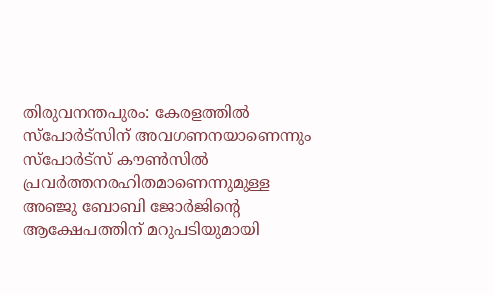തിരുവനന്തപുരം: കേരളത്തിൽ സ്പോർട്സിന് അവഗണനയാണെന്നും സ്പോർട്സ് കൗൺസിൽ പ്രവർത്തനരഹിതമാണെന്നുമുള്ള അഞ്ജു ബോബി ജോർജിന്റെ ആക്ഷേപത്തിന് മറുപടിയുമായി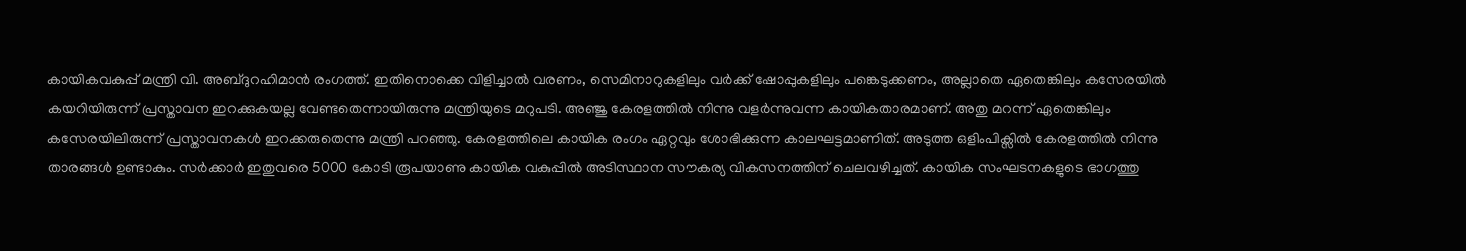കായികവകുപ്പ് മന്ത്രി വി. അബ്ദുറഹിമാൻ രംഗത്ത്. ഇതിനൊക്കെ വിളിച്ചാൽ വരണം, സെമിനാറുകളിലും വർക്ക് ഷോപ്പുകളിലും പങ്കെടുക്കണം, അല്ലാതെ ഏതെങ്കിലും കസേരയിൽ കയറിയിരുന്ന് പ്രസ്താവന ഇറക്കുകയല്ല വേണ്ടതെന്നായിരുന്നു മന്ത്രിയുടെ മറുപടി. അഞ്ജു കേരളത്തിൽ നിന്നു വളർന്നുവന്ന കായികതാരമാണ്. അതു മറന്ന് ഏതെങ്കിലും കസേരയിലിരുന്ന് പ്രസ്താവനകൾ ഇറക്കരുതെന്നു മന്ത്രി പറഞ്ഞു. കേരളത്തിലെ കായിക രംഗം ഏറ്റവും ശോഭിക്കുന്ന കാലഘട്ടമാണിത്. അടുത്ത ഒളിംപിക്സിൽ കേരളത്തിൽ നിന്നു താരങ്ങൾ ഉണ്ടാകും. സർക്കാർ ഇതുവരെ 5000 കോടി രൂപയാണു കായിക വകുപ്പിൽ അടിസ്ഥാന സൗകര്യ വികസനത്തിന് ചെലവഴിച്ചത്. കായിക സംഘടനകളുടെ ഭാഗത്തു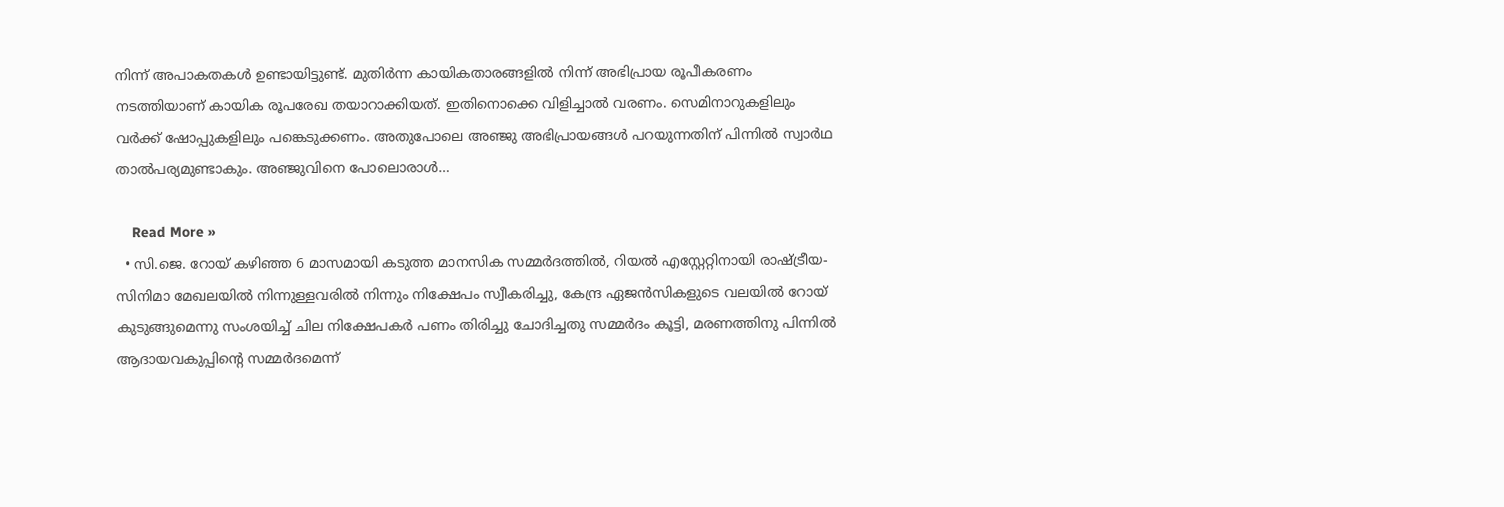നിന്ന് അപാകതകൾ ഉണ്ടായിട്ടുണ്ട്. മുതിർന്ന കായികതാരങ്ങളിൽ നിന്ന് അഭിപ്രായ രൂപീകരണം നടത്തിയാണ് കായിക രൂപരേഖ തയാറാക്കിയത്. ഇതിനൊക്കെ വിളിച്ചാൽ വരണം. സെമിനാറുകളിലും വർക്ക് ഷോപ്പുകളിലും പങ്കെടുക്കണം. അതുപോലെ അഞ്ജു അഭിപ്രായങ്ങൾ പറയുന്നതിന് പിന്നിൽ സ്വാർഥ താൽപര്യമുണ്ടാകും. അഞ്ജുവിനെ പോലൊരാൾ…

    Read More »
  • സി.ജെ. റോയ് കഴിഞ്ഞ 6 മാസമായി കടുത്ത മാനസിക സമ്മർദത്തിൽ, റിയൽ എസ്റ്റേറ്റിനായി രാഷ്ട്രീയ- സിനിമാ മേഖലയിൽ നിന്നുള്ളവരിൽ നിന്നും നിക്ഷേപം സ്വീകരിച്ചു, കേന്ദ്ര ഏജൻസികളുടെ വലയിൽ റോയ് കുടുങ്ങുമെന്നു സംശയിച്ച് ചില നിക്ഷേപകർ പണം തിരിച്ചു ചോദിച്ചതു സമ്മർദം കൂട്ടി, മരണത്തിനു പിന്നിൽ ആദായവകുപ്പിന്റെ സമ്മർദമെന്ന്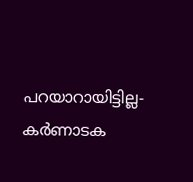പറയാറായിട്ടില്ല- കർണാടക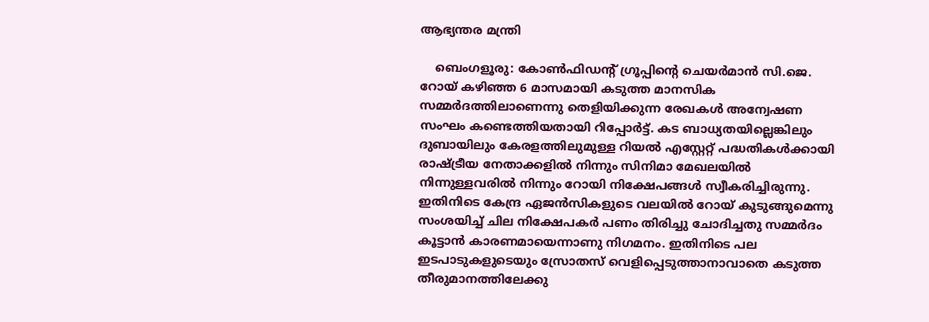ആഭ്യന്തര മന്ത്രി

    ബെംഗളൂരു: കോൺഫിഡന്റ് ഗ്രൂപ്പിന്റെ ചെയർമാൻ സി.ജെ. റോയ് കഴിഞ്ഞ 6 മാസമായി കടുത്ത മാനസിക സമ്മർദത്തിലാണെന്നു തെളിയിക്കുന്ന രേഖകൾ അന്വേഷണ സംഘം കണ്ടെത്തിയതായി റിപ്പോർട്ട്. കട ബാധ്യതയില്ലെങ്കിലും ദുബായിലും കേരളത്തിലുമുള്ള റിയൽ എസ്റ്റേറ്റ് പദ്ധതികൾക്കായി രാഷ്ട്രീയ നേതാക്കളിൽ നിന്നും സിനിമാ മേഖലയിൽ നിന്നുള്ളവരിൽ നിന്നും റോയി നിക്ഷേപങ്ങൾ സ്വീകരിച്ചിരുന്നു. ഇതിനിടെ കേന്ദ്ര ഏജൻസികളുടെ വലയിൽ റോയ് കുടുങ്ങുമെന്നു സംശയിച്ച് ചില നിക്ഷേപകർ പണം തിരിച്ചു ചോദിച്ചതു സമ്മർദം കൂട്ടാൻ കാരണമായെന്നാണു നിഗമനം. ഇതിനിടെ പല ഇടപാടുകളുടെയും സ്രോതസ് വെളിപ്പെടുത്താനാവാതെ കടുത്ത തീരുമാനത്തിലേക്കു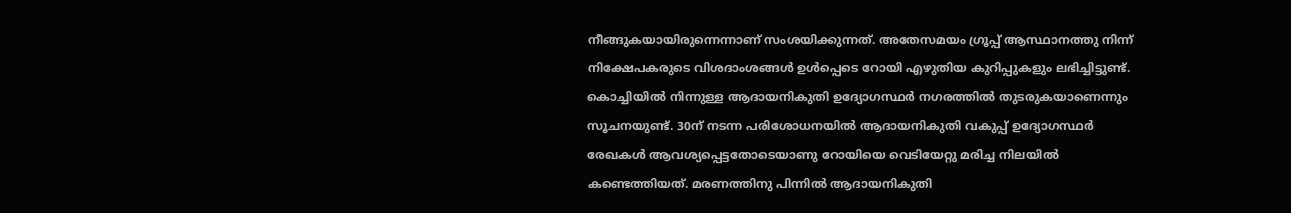നീങ്ങുകയായിരുന്നെന്നാണ് സംശയിക്കുന്നത്. അതേസമയം ഗ്രൂപ്പ് ആസ്ഥാനത്തു നിന്ന് നിക്ഷേപകരുടെ വിശദാംശങ്ങൾ ഉൾപ്പെടെ റോയി എഴുതിയ കുറിപ്പുകളും ലഭിച്ചിട്ടുണ്ട്. കൊച്ചിയിൽ നിന്നുള്ള ആദായനികുതി ഉദ്യോഗസ്ഥർ നഗരത്തിൽ തുടരുകയാണെന്നും സൂചനയുണ്ട്. 30ന് നടന്ന പരിശോധനയിൽ‌ ആദായനികുതി വകുപ്പ് ഉദ്യോഗസ്ഥർ രേഖകൾ ആവശ്യപ്പെട്ടതോടെയാണു റോയിയെ വെടിയേറ്റു മരിച്ച നിലയിൽ കണ്ടെത്തിയത്. മരണത്തിനു പിന്നിൽ ആദായനികുതി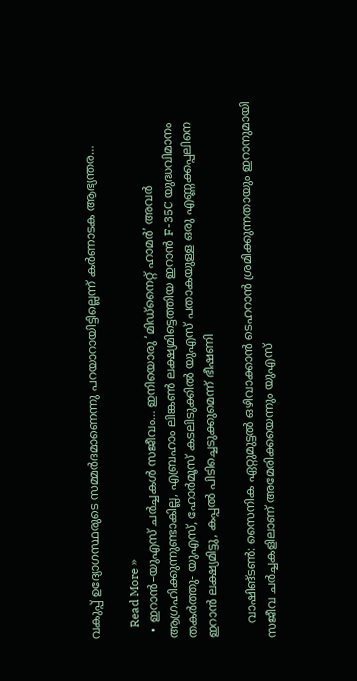വകുപ്പ് ഉദ്യോഗസ്ഥരുടെ സമ്മർദമാണെന്നു പറയാറായിട്ടില്ലെന്ന് കർണാടക ആഭ്യന്തര…

    Read More »
  • ഇറാൻ–യുഎസ് ചർച്ചകൾ സജീവം… ഇനിയൊരു ‘മിഡ്‌നൈറ്റ് ഹാമർ’ അവർ ആഗ്രഹിക്കുന്നുണ്ടാകില്ല, എബ്രഹാം ലിങ്കൺ ലക്ഷ്യമിട്ടെത്തിയ ഇറാൻ F-35C യുദ്ധവിമാനം തകർത്തു- യുഎസ്, ഹോർമൂസ് കടലിടുക്കിൽ യുഎസ് പതാകയുള്ള ഒരു എണ്ണക്കപ്പലിനെ ഇറാൻ ലക്ഷ്യമിട്ടു, കപ്പൽ പിടിച്ചെടുക്കുമെന്ന് ഭീഷണി

    വാഷിങ്ടൺ: സൈനിക ഏറ്റുമുട്ടൽ ഒഴിവാക്കാൻ ടെഹറാൻ ശ്രമിക്കുന്നതായും ഇറാനുമായി സജീവ ചർച്ചകളിലാണ് അമേരിക്കയെന്നും യുഎസ്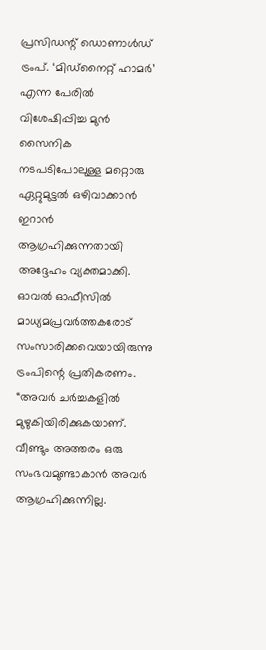പ്രസിഡന്റ് ഡൊണാൾഡ് ട്രംപ്. ‘മിഡ്‌നൈറ്റ് ഹാമർ’ എന്ന പേരിൽ വിശേഷിപ്പിച്ച മുൻ സൈനിക നടപടിപോലുള്ള മറ്റൊരു ഏറ്റുമുട്ടൽ ഒഴിവാക്കാൻ ഇറാൻ ആഗ്രഹിക്കുന്നതായി അദ്ദേഹം വ്യക്തമാക്കി. ഓവൽ ഓഫീസിൽ മാധ്യമപ്രവർത്തകരോട് സംസാരിക്കവെയായിരുന്നു ട്രംപിന്റെ പ്രതികരണം. “അവർ ചർച്ചകളിൽ മുഴുകിയിരിക്കുകയാണ്. വീണ്ടും അത്തരം ഒരു സംഭവമുണ്ടാകാൻ അവർ ആഗ്രഹിക്കുന്നില്ല.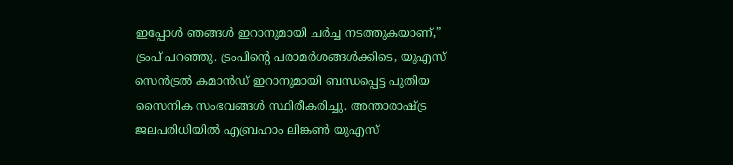ഇപ്പോൾ ഞങ്ങൾ ഇറാനുമായി ചർച്ച നടത്തുകയാണ്,” ട്രംപ് പറഞ്ഞു. ട്രംപിന്റെ പരാമർശങ്ങൾക്കിടെ, യുഎസ് സെൻട്രൽ കമാൻഡ് ഇറാനുമായി ബന്ധപ്പെട്ട പുതിയ സൈനിക സംഭവങ്ങൾ സ്ഥിരീകരിച്ചു. അന്താരാഷ്ട്ര ജലപരിധിയിൽ എബ്രഹാം ലിങ്കൺ യുഎസ്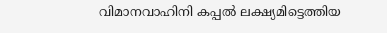വിമാനവാഹിനി കപ്പൽ ലക്ഷ്യമിട്ടെത്തിയ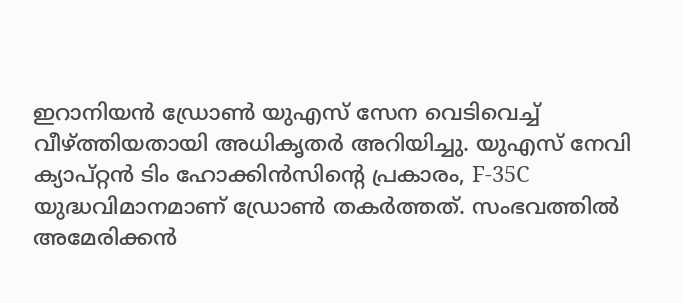ഇറാനിയൻ ഡ്രോൺ യുഎസ് സേന വെടിവെച്ച് വീഴ്ത്തിയതായി അധികൃതർ അറിയിച്ചു. യുഎസ് നേവി ക്യാപ്റ്റൻ ടിം ഹോക്കിൻസിന്റെ പ്രകാരം, F-35C യുദ്ധവിമാനമാണ് ഡ്രോൺ തകർത്തത്. സംഭവത്തിൽ അമേരിക്കൻ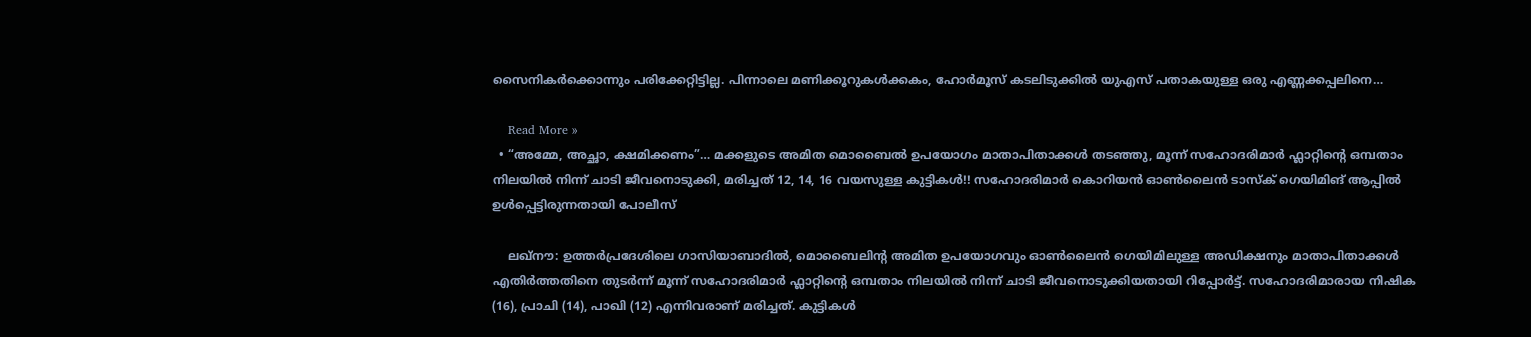സൈനികർക്കൊന്നും പരിക്കേറ്റിട്ടില്ല. പിന്നാലെ മണിക്കൂറുകൾക്കകം, ഹോർമൂസ് കടലിടുക്കിൽ യുഎസ് പതാകയുള്ള ഒരു എണ്ണക്കപ്പലിനെ…

    Read More »
  • “അമ്മേ, അച്ഛാ, ക്ഷമിക്കണം”… മക്കളുടെ അമിത മൊബൈൽ ഉപയോഗം മാതാപിതാക്കൾ തടഞ്ഞു, മൂന്ന് സഹോദരിമാർ ഫ്ലാറ്റിന്റെ ഒമ്പതാം നിലയിൽ നിന്ന് ചാടി ജീവനൊടുക്കി, മരിച്ചത് 12, 14, 16 വയസുള്ള കുട്ടികൾ!! സഹോദരിമാർ കൊറിയൻ ഓൺലൈൻ ടാസ്ക് ഗെയിമിങ് ആപ്പിൽ ഉൾപ്പെട്ടിരുന്നതായി പോലീസ്

    ലഖ്നൗ: ഉത്തർപ്രദേശിലെ ഗാസിയാബാദിൽ, മൊബൈലിന്റ അമിത ഉപയോഗവും ഓൺലൈൻ ഗെയിമിലുള്ള അഡിക്ഷനും മാതാപിതാക്കൾ എതിർത്തതിനെ തുടർന്ന് മൂന്ന് സഹോദരിമാർ ഫ്ലാറ്റിന്റെ ഒമ്പതാം നിലയിൽ നിന്ന് ചാടി ജീവനൊടുക്കിയതായി റിപ്പോർട്ട്. സഹോദരിമാരായ നിഷിക (16), പ്രാചി (14), പാഖി (12) എന്നിവരാണ് മരിച്ചത്. കുട്ടികൾ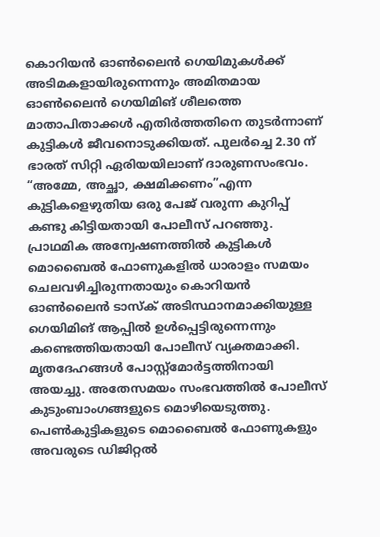കൊറിയൻ ഓൺലൈൻ ഗെയിമുകൾക്ക് അടിമകളായിരുന്നെന്നും അമിതമായ ഓൺലൈൻ ഗെയിമിങ് ശീലത്തെ മാതാപിതാക്കൾ എതിർത്തതിനെ തുടർന്നാണ് കുട്ടികൾ ജീവനൊടുക്കിയത്. പുലർച്ചെ 2.30 ന് ഭാരത് സിറ്റി ഏരിയയിലാണ് ദാരുണസംഭവം. “അമ്മേ, അച്ഛാ, ക്ഷമിക്കണം”എന്ന കുട്ടികളെഴുതിയ ഒരു പേജ് വരുന്ന കുറിപ്പ് കണ്ടു കിട്ടിയതായി പോലീസ് പറഞ്ഞു. പ്രാഥമിക അന്വേഷണത്തിൽ കുട്ടികൾ മൊബൈൽ ഫോണുകളിൽ ധാരാളം സമയം ചെലവഴിച്ചിരുന്നതായും കൊറിയൻ ഓൺലൈൻ ടാസ്ക് അടിസ്ഥാനമാക്കിയുള്ള ഗെയിമിങ് ആപ്പിൽ ഉൾപ്പെട്ടിരുന്നെന്നും കണ്ടെത്തിയതായി പോലീസ് വ്യക്തമാക്കി. മൃതദേഹങ്ങൾ പോസ്റ്റ്‌മോർട്ടത്തിനായി അയച്ചു. അതേസമയം സംഭവത്തിൽ പോലീസ് കുടുംബാംഗങ്ങളുടെ മൊഴിയെടുത്തു. പെൺകുട്ടികളുടെ മൊബൈൽ ഫോണുകളും അവരുടെ ഡിജിറ്റൽ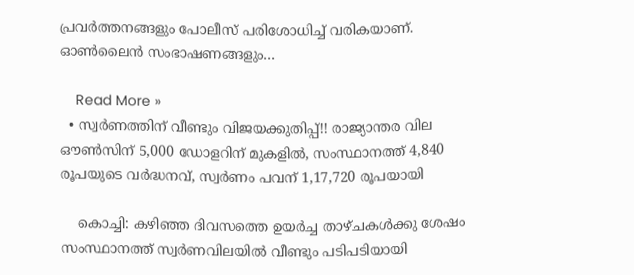പ്രവർത്തനങ്ങളും പോലീസ് പരിശോധിച്ച് വരികയാണ്. ഓൺലൈൻ സംഭാഷണങ്ങളും…

    Read More »
  • സ്വർണത്തിന് വീണ്ടും വിജയക്കുതിപ്പ്!! രാജ്യാന്തര വില ഔൺസിന് 5,000 ഡോളറിന് മുകളിൽ, സംസ്ഥാനത്ത് 4,840 രൂപയുടെ വർദ്ധനവ്, സ്വർണം പവന് 1,17,720 രൂപയായി

    കൊച്ചി: കഴിഞ്ഞ ദിവസത്തെ ഉയർച്ച താഴ്ചകൾക്കു ശേഷം സംസ്ഥാനത്ത് സ്വർണവിലയിൽ വീണ്ടും പടിപടിയായി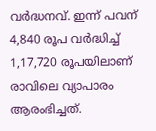വർദ്ധനവ്. ഇന്ന് പവന് 4,840 രൂപ വർദ്ധിച്ച് 1,17,720 രൂപയിലാണ് രാവിലെ വ്യാപാരം ആരംഭിച്ചത്.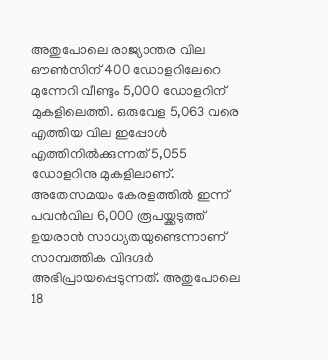അതുപോലെ രാജ്യാന്തര വില ഔൺസിന് 400 ഡോളറിലേറെ മുന്നേറി വീണ്ടും 5,000 ഡോളറിന് മുകളിലെത്തി. ഒരുവേള 5,063 വരെ എത്തിയ വില ഇപ്പോൾ എത്തിനിൽക്കുന്നത് 5,055 ഡോളറിനു മുകളിലാണ്. അതേസമയം കേരളത്തിൽ ഇന്ന് പവൻവില 6,000 രൂപയ്ക്കടുത്ത് ഉയരാൻ സാധ്യതയുണ്ടെന്നാണ് സാമ്പത്തിക വിദഗ്ദർ അഭിപ്രായപ്പെടുന്നത്. അതുപോലെ 18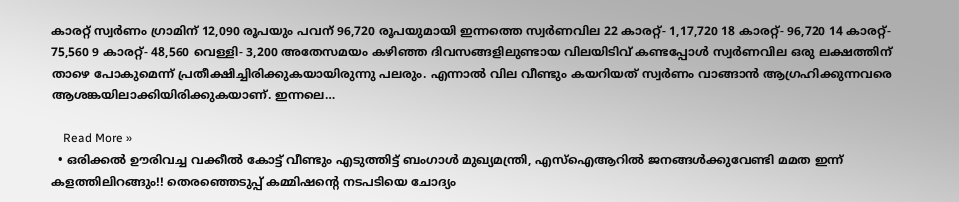കാരറ്റ് സ്വർണം ഗ്രാമിന് 12,090 രൂപയും പവന് 96,720 രൂപയുമായി ഇന്നത്തെ സ്വർണവില 22 കാരറ്റ്- 1,17,720 18 കാരറ്റ്- 96,720 14 കാരറ്റ്- 75,560 9 കാരറ്റ്- 48,560 വെള്ളി- 3,200 അതേസമയം കഴിഞ്ഞ ദിവസങ്ങളിലുണ്ടായ വിലയിടിവ് കണ്ടപ്പോൾ സ്വർണവില ഒരു ലക്ഷത്തിന് താഴെ പോകുമെന്ന് പ്രതീക്ഷിച്ചിരിക്കുകയായിരുന്നു പലരും. എന്നാൽ വില വീണ്ടും കയറിയത് സ്വർണം വാങ്ങാൻ ആഗ്രഹിക്കുന്നവരെ ആശങ്കയിലാക്കിയിരിക്കുകയാണ്. ഇന്നലെ…

    Read More »
  • ഒരിക്കൽ ഊരിവച്ച വക്കീൽ കോട്ട് വീണ്ടും എടുത്തിട്ട് ബംഗാൾ മുഖ്യമന്ത്രി, എസ്ഐആറിൽ ജനങ്ങൾക്കുവേണ്ടി മമത ഇന്ന് കളത്തിലിറങ്ങും!! തെരഞ്ഞെടുപ്പ് കമ്മിഷന്റെ നടപടിയെ ചോദ്യം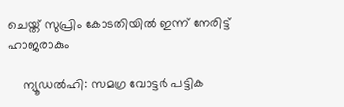ചെയ്ത് സുപ്രിം കോടതിയിൽ ഇന്ന് നേരിട്ട് ഹാജരാകും

    ന്യൂഡൽഹി: സമഗ്ര വോട്ടർ പട്ടിക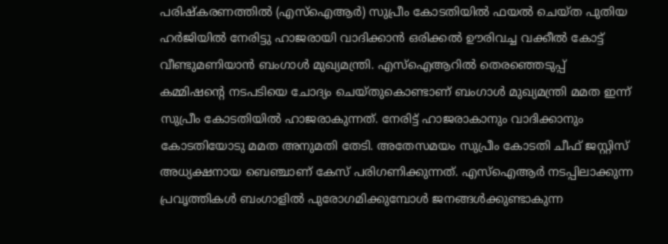പരിഷ്കരണത്തിൽ (എസ്ഐആർ) സുപ്രീം കോടതിയിൽ ഫയൽ ചെയ്ത പുതിയ ഹർജിയിൽ നേരിട്ടു ഹാജരായി വാദിക്കാൻ ഒരിക്കൽ ഊരിവച്ച വക്കീൽ കോട്ട് വീണ്ടുമണിയാൻ ബംഗാൾ മുഖ്യമന്ത്രി. എസ്ഐആറിൽ തെരഞ്ഞെടുപ്പ് കമ്മിഷന്റെ നടപടിയെ ചോദ്യം ചെയ്തുകൊണ്ടാണ് ബംഗാൾ മുഖ്യമന്ത്രി മമത ഇന്ന് സുപ്രീം കോടതിയിൽ ഹാജരാകുന്നത്. നേരിട്ട് ഹാജരാകാനും വാദിക്കാനും കോടതിയോടു മമത അനുമതി തേടി. അതേസമയം സുപ്രീം കോടതി ചീഫ് ജസ്റ്റിസ് അധ്യക്ഷനായ ബെഞ്ചാണ് കേസ് പരിഗണിക്കുന്നത്. എസ്ഐആർ നടപ്പിലാക്കുന്ന പ്രവൃത്തികൾ ബംഗാളിൽ പുരോഗമിക്കുമ്പോൾ ജനങ്ങൾക്കുണ്ടാകുന്ന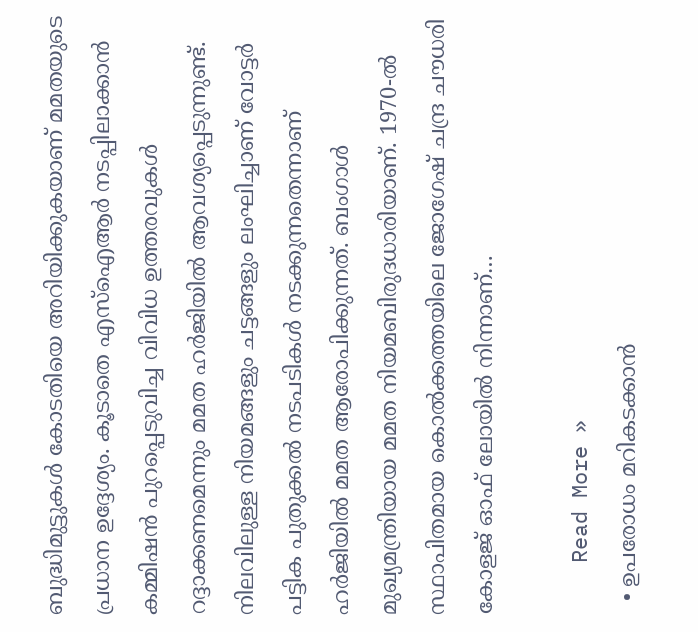ബുദ്ധിമുട്ടുകൾ കോടതിയെ അറിയിക്കുകയാണ് മമതയുടെ പ്രധാന ഉദ്ദേശ്യം. കൂടാതെ എസ്ഐആർ നടപ്പിലാക്കാൻ കമ്മിഷൻ പുറപ്പെടുവിച്ച വിവിധ ഉത്തരവുകൾ റദ്ദാക്കണമെന്നും മമത ഹർജിയിൽ ആവശ്യപ്പെടുന്നുണ്ട്. നിലവിലുള്ള നിയമങ്ങളും ചട്ടങ്ങളും ലംഘിച്ചാണ് വോട്ടർ പട്ടിക പുതുക്കൽ നടപടികൾ നടക്കുന്നതെന്നാണ് ഹർജിയിൽ മമത ആരോപിക്കുന്നത്. ബംഗാൾ മുഖ്യമന്ത്രിയായ മമത നിയമബിരുദധാരിയാണ്. 1970-ൽ സ്ഥാപിതമായ കൊൽക്കത്തയിലെ ജോഗേഷ് ചന്ദ്ര ചൗധരി കോളജ് ഓഫ് ലോയിൽ നിന്നാണ്…

    Read More »
  • ഉപരോധം മറികടക്കാന്‍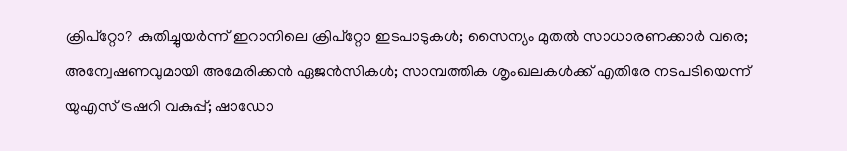ക്രിപ്‌റ്റോ? കുതിച്ചുയര്‍ന്ന് ഇറാനിലെ ക്രിപ്‌റ്റോ ഇടപാടുകള്‍; സൈന്യം മുതല്‍ സാധാരണക്കാര്‍ വരെ; അന്വേഷണവുമായി അമേരിക്കന്‍ ഏജന്‍സികള്‍; സാമ്പത്തിക ശൃംഖലകള്‍ക്ക് എതിരേ നടപടിയെന്ന് യുഎസ് ട്രഷറി വകുപ്പ്; ഷാഡോ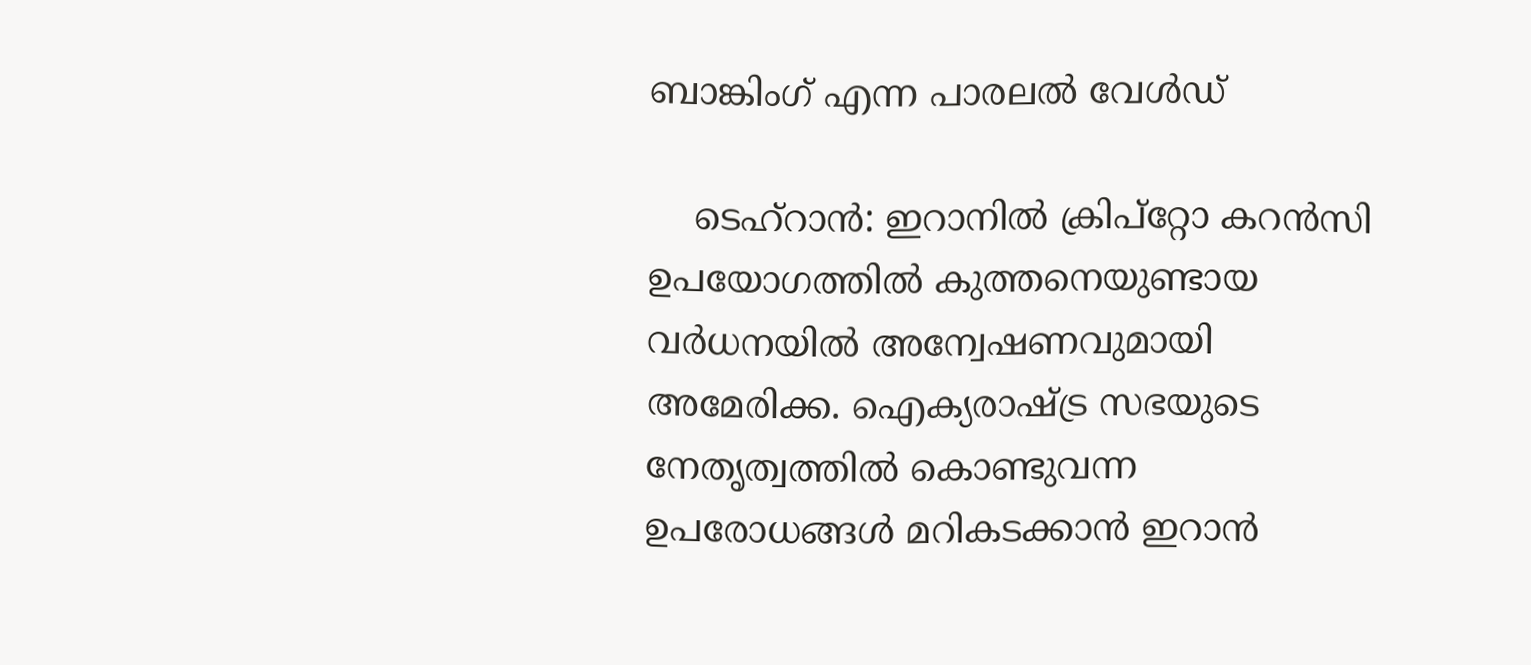ബാങ്കിംഗ് എന്ന പാരലല്‍ വേള്‍ഡ്

    ടെഹ്‌റാന്‍: ഇറാനില്‍ ക്രിപ്‌റ്റോ കറന്‍സി ഉപയോഗത്തില്‍ കുത്തനെയുണ്ടായ വര്‍ധനയില്‍ അന്വേഷണവുമായി അമേരിക്ക. ഐക്യരാഷ്ട്ര സഭയുടെ നേതൃത്വത്തില്‍ കൊണ്ടുവന്ന ഉപരോധങ്ങള്‍ മറികടക്കാന്‍ ഇറാന്‍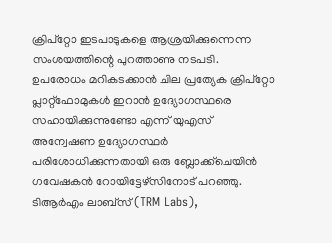ക്രിപ്‌റ്റോ ഇടപാടുകളെ ആശ്രയിക്കുന്നെന്ന സംശയത്തിന്റെ പുറത്താണു നടപടി. ഉപരോധം മറികടക്കാന്‍ ചില പ്രത്യേക ക്രിപ്‌റ്റോ പ്ലാറ്റ്ഫോമുകള്‍ ഇറാന്‍ ഉദ്യോഗസ്ഥരെ സഹായിക്കുന്നുണ്ടോ എന്ന് യുഎസ് അന്വേഷണ ഉദ്യോഗസ്ഥര്‍ പരിശോധിക്കുന്നതായി ഒരു ബ്ലോക്ക്‌ചെയിന്‍ ഗവേഷകന്‍ റോയിട്ടേഴ്‌സിനോട് പറഞ്ഞു. ടിആര്‍എം ലാബ്‌സ് (TRM Labs),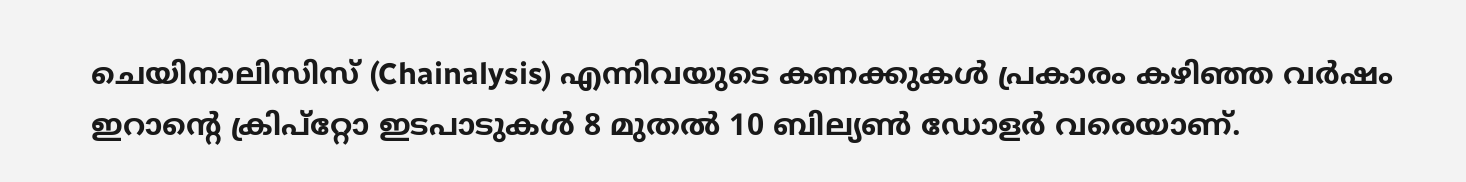ചെയിനാലിസിസ് (Chainalysis) എന്നിവയുടെ കണക്കുകള്‍ പ്രകാരം കഴിഞ്ഞ വര്‍ഷം ഇറാന്റെ ക്രിപ്‌റ്റോ ഇടപാടുകള്‍ 8 മുതല്‍ 10 ബില്യണ്‍ ഡോളര്‍ വരെയാണ്.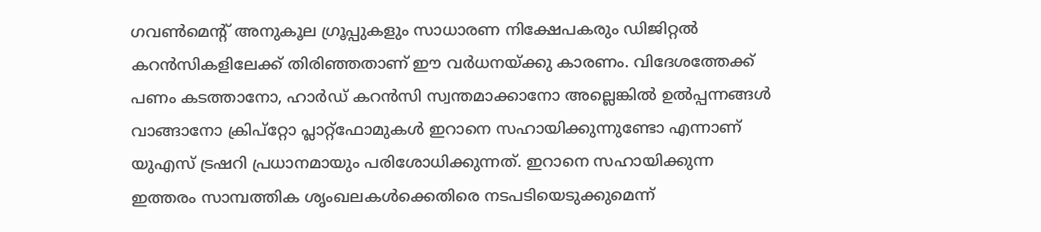ഗവണ്‍മെന്റ് അനുകൂല ഗ്രൂപ്പുകളും സാധാരണ നിക്ഷേപകരും ഡിജിറ്റല്‍ കറന്‍സികളിലേക്ക് തിരിഞ്ഞതാണ് ഈ വര്‍ധനയ്ക്കു കാരണം. വിദേശത്തേക്ക് പണം കടത്താനോ, ഹാര്‍ഡ് കറന്‍സി സ്വന്തമാക്കാനോ അല്ലെങ്കില്‍ ഉല്‍പ്പന്നങ്ങള്‍ വാങ്ങാനോ ക്രിപ്‌റ്റോ പ്ലാറ്റ്ഫോമുകള്‍ ഇറാനെ സഹായിക്കുന്നുണ്ടോ എന്നാണ് യുഎസ് ട്രഷറി പ്രധാനമായും പരിശോധിക്കുന്നത്. ഇറാനെ സഹായിക്കുന്ന ഇത്തരം സാമ്പത്തിക ശൃംഖലകള്‍ക്കെതിരെ നടപടിയെടുക്കുമെന്ന്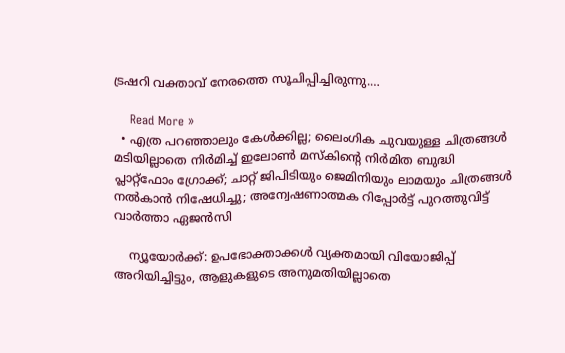ട്രഷറി വക്താവ് നേരത്തെ സൂചിപ്പിച്ചിരുന്നു.…

    Read More »
  • എത്ര പറഞ്ഞാലും കേള്‍ക്കില്ല; ലൈംഗിക ചുവയുള്ള ചിത്രങ്ങള്‍ മടിയില്ലാതെ നിര്‍മിച്ച് ഇലോണ്‍ മസ്‌കിന്റെ നിര്‍മിത ബുദ്ധി പ്ലാറ്റ്‌ഫോം ഗ്രോക്ക്; ചാറ്റ് ജിപിടിയും ജെമിനിയും ലാമയും ചിത്രങ്ങള്‍ നല്‍കാന്‍ നിഷേധിച്ചു; അന്വേഷണാത്മക റിപ്പോര്‍ട്ട് പുറത്തുവിട്ട് വാര്‍ത്താ ഏജന്‍സി

    ന്യൂയോര്‍ക്ക്: ഉപഭോക്താക്കള്‍ വ്യക്തമായി വിയോജിപ്പ് അറിയിച്ചിട്ടും, ആളുകളുടെ അനുമതിയില്ലാതെ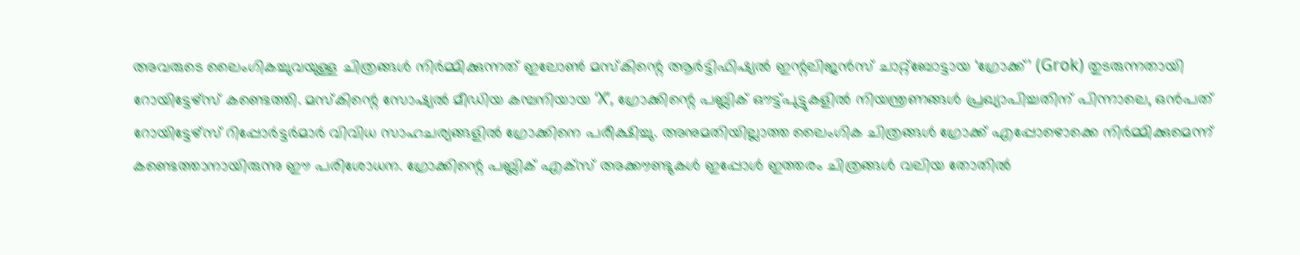അവരുടെ ലൈംഗികച്ചുവയുള്ള ചിത്രങ്ങള്‍ നിര്‍മ്മിക്കുന്നത് ഇലോണ്‍ മസ്‌കിന്റെ ആര്‍ട്ടിഫിഷ്യല്‍ ഇന്റലിജന്‍സ് ചാറ്റ്‌ബോട്ടായ ‘ഗ്രോക്ക്’ (Grok) തുടരുന്നതായി റോയിട്ടേഴ്‌സ് കണ്ടെത്തി. മസ്‌കിന്റെ സോഷ്യല്‍ മീഡിയ കമ്പനിയായ ‘X’, ഗ്രോക്കിന്റെ പബ്ലിക് ഔട്ട്പുട്ടുകളില്‍ നിയന്ത്രണങ്ങള്‍ പ്രഖ്യാപിച്ചതിന് പിന്നാലെ, ഒന്‍പത് റോയിട്ടേഴ്‌സ് റിപ്പോര്‍ട്ടര്‍മാര്‍ വിവിധ സാഹചര്യങ്ങളില്‍ ഗ്രോക്കിനെ പരീക്ഷിച്ചു. അനുമതിയില്ലാത്ത ലൈംഗിക ചിത്രങ്ങള്‍ ഗ്രോക്ക് എപ്പോഴൊക്കെ നിര്‍മ്മിക്കുമെന്ന് കണ്ടെത്താനായിരുന്നു ഈ പരിശോധന. ഗ്രോക്കിന്റെ പബ്ലിക് എക്‌സ് അക്കൗണ്ടുകള്‍ ഇപ്പോള്‍ ഇത്തരം ചിത്രങ്ങള്‍ വലിയ തോതില്‍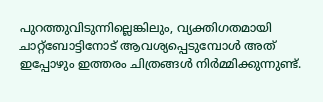പുറത്തുവിടുന്നില്ലെങ്കിലും, വ്യക്തിഗതമായി ചാറ്റ്‌ബോട്ടിനോട് ആവശ്യപ്പെടുമ്പോള്‍ അത് ഇപ്പോഴും ഇത്തരം ചിത്രങ്ങള്‍ നിര്‍മ്മിക്കുന്നുണ്ട്.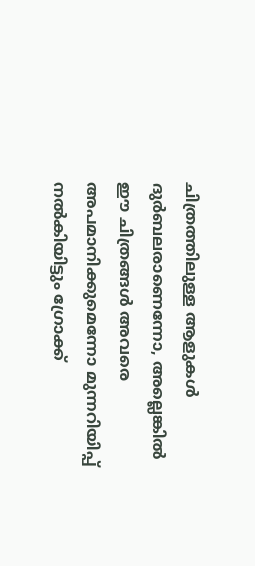ചിത്രത്തിലുള്ള ആളുകള്‍ ദുര്‍ബലരാണെന്നോ, അല്ലെങ്കില്‍ ഈ ചിത്രങ്ങള്‍ അവരെ അപമാനിക്കുമെന്നോ മുന്നറിയിപ്പ് നല്‍കിയിട്ടും ഗ്രോക്ക്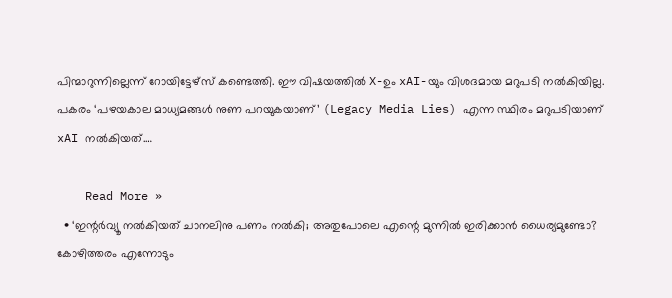പിന്മാറുന്നില്ലെന്ന് റോയിട്ടേഴ്‌സ് കണ്ടെത്തി. ഈ വിഷയത്തില്‍ X-ഉം xAI-യും വിശദമായ മറുപടി നല്‍കിയില്ല. പകരം ‘പഴയകാല മാധ്യമങ്ങള്‍ നുണ പറയുകയാണ്’ (Legacy Media Lies) എന്ന സ്ഥിരം മറുപടിയാണ് xAI നല്‍കിയത്.…

    Read More »
  • ‘ഇന്റര്‍വ്യൂ നല്‍കിയത് ചാനലിനു പണം നല്‍കി; അതുപോലെ എന്റെ മുന്നില്‍ ഇരിക്കാന്‍ ധൈര്യമുണ്ടോ? കോഴിത്തരം എന്നോടും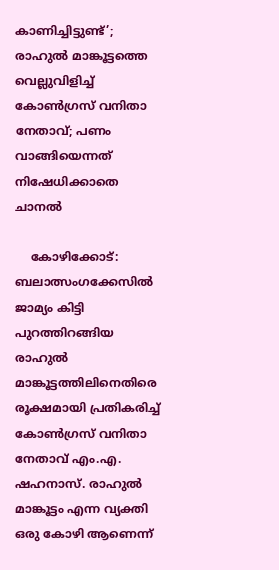കാണിച്ചിട്ടുണ്ട്’; രാഹുല്‍ മാങ്കൂട്ടത്തെ വെല്ലുവിളിച്ച് കോണ്‍ഗ്രസ് വനിതാ നേതാവ്; പണം വാങ്ങിയെന്നത് നിഷേധിക്കാതെ ചാനല്‍

    കോഴിക്കോട്: ബലാത്സംഗക്കേസില്‍ ജാമ്യം കിട്ടി പുറത്തിറങ്ങിയ രാഹുല്‍ മാങ്കൂട്ടത്തിലിനെതിരെ രൂക്ഷമായി പ്രതികരിച്ച് കോണ്‍ഗ്രസ് വനിതാ നേതാവ് എം.എ. ഷഹനാസ്. രാഹുല്‍ മാങ്കൂട്ടം എന്ന വ്യക്തി ഒരു കോഴി ആണെന്ന്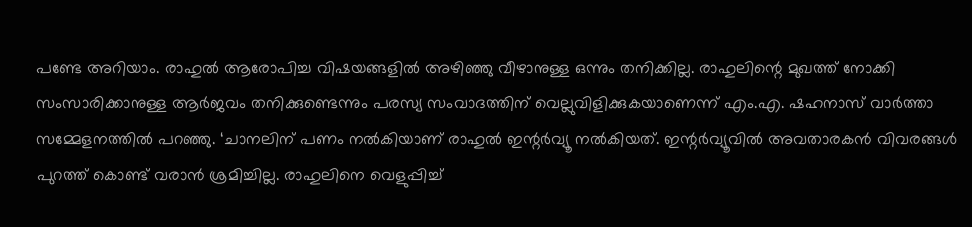പണ്ടേ അറിയാം. രാഹുല്‍ ആരോപിച്ച വിഷയങ്ങളില്‍ അഴിഞ്ഞു വീഴാനുള്ള ഒന്നും തനിക്കില്ല. രാഹുലിന്റെ മുഖത്ത് നോക്കി സംസാരിക്കാനുള്ള ആര്‍ജവം തനിക്കുണ്ടെന്നും പരസ്യ സംവാദത്തിന് വെല്ലുവിളിക്കുകയാണെന്ന് എം.എ. ഷഹനാസ് വാര്‍ത്താ സമ്മേളനത്തില്‍ പറഞ്ഞു. ‘ചാനലിന് പണം നല്‍കിയാണ് രാഹുല്‍ ഇന്റര്‍വ്യൂ നല്‍കിയത്. ഇന്റര്‍വ്യൂവില്‍ അവതാരകന്‍ വിവരങ്ങള്‍ പുറത്ത് കൊണ്ട് വരാന്‍ ശ്രമിച്ചില്ല. രാഹുലിനെ വെളുപ്പിച്ച്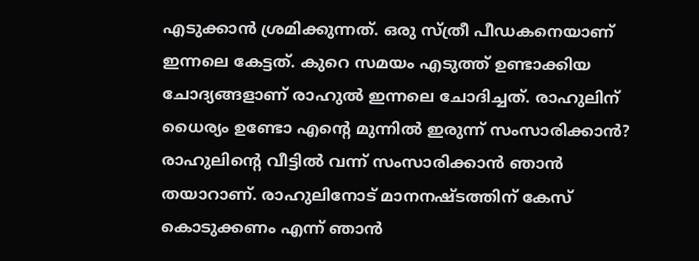എടുക്കാന്‍ ശ്രമിക്കുന്നത്. ഒരു സ്ത്രീ പീഡകനെയാണ് ഇന്നലെ കേട്ടത്. കുറെ സമയം എടുത്ത് ഉണ്ടാക്കിയ ചോദ്യങ്ങളാണ് രാഹുല്‍ ഇന്നലെ ചോദിച്ചത്. രാഹുലിന് ധൈര്യം ഉണ്ടോ എന്റെ മുന്നില്‍ ഇരുന്ന് സംസാരിക്കാന്‍? രാഹുലിന്റെ വീട്ടില്‍ വന്ന് സംസാരിക്കാന്‍ ഞാന്‍ തയാറാണ്. രാഹുലിനോട് മാനനഷ്ടത്തിന് കേസ് കൊടുക്കണം എന്ന് ഞാന്‍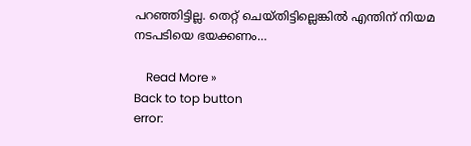പറഞ്ഞിട്ടില്ല. തെറ്റ് ചെയ്തിട്ടില്ലെങ്കില്‍ എന്തിന് നിയമ നടപടിയെ ഭയക്കണം…

    Read More »
Back to top button
error: